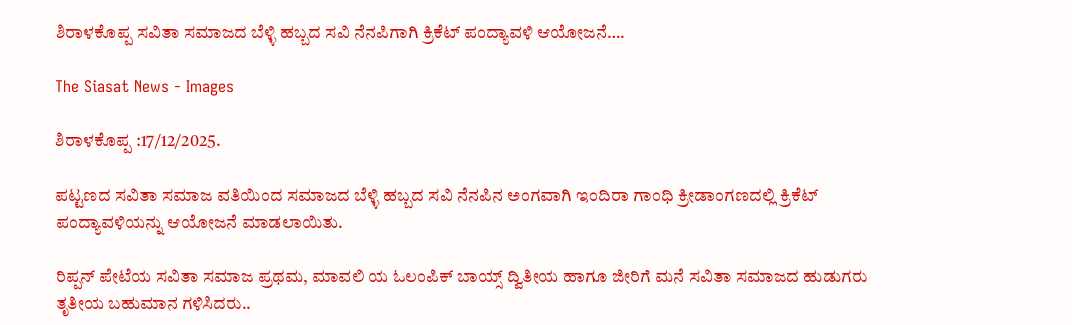ಶಿರಾಳಕೊಪ್ಪ ಸವಿತಾ ಸಮಾಜದ ಬೆಳ್ಳಿ ಹಬ್ಬದ ಸವಿ ನೆನಪಿಗಾಗಿ ಕ್ರಿಕೆಟ್ ಪಂದ್ಯಾವಳಿ ಆಯೋಜನೆ….

The Siasat News - Images

ಶಿರಾಳಕೊಪ್ಪ :17/12/2025.

ಪಟ್ಟಣದ ಸವಿತಾ ಸಮಾಜ ವತಿಯಿಂದ ಸಮಾಜದ ಬೆಳ್ಳಿ ಹಬ್ಬದ ಸವಿ ನೆನಪಿನ ಅಂಗವಾಗಿ ಇಂದಿರಾ ಗಾಂಧಿ ಕ್ರೀಡಾಂಗಣದಲ್ಲಿ ಕ್ರಿಕೆಟ್ ಪಂದ್ಯಾವಳಿಯನ್ನು ಆಯೋಜನೆ ಮಾಡಲಾಯಿತು.

ರಿಪ್ಪನ್ ಪೇಟೆಯ ಸವಿತಾ ಸಮಾಜ ಪ್ರಥಮ, ಮಾವಲಿ ಯ ಓಲಂಪಿಕ್ ಬಾಯ್ಸ್ ದ್ವಿತೀಯ ಹಾಗೂ ಜೀರಿಗೆ ಮನೆ ಸವಿತಾ ಸಮಾಜದ ಹುಡುಗರು ತೃತೀಯ ಬಹುಮಾನ ಗಳಿಸಿದರು..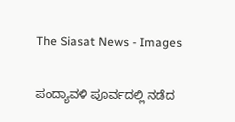The Siasat News - Images

ಪಂದ್ಯಾವಳಿ ಪೂರ್ವದಲ್ಲಿ ನಡೆದ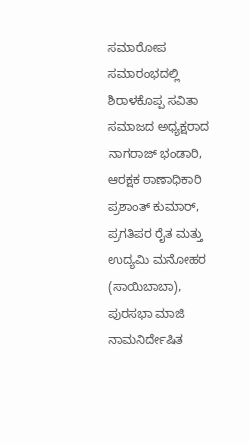ಸಮಾರೋಪ ಸಮಾರಂಭದಲ್ಲಿ ಶಿರಾಳಕೊಪ್ಪ ಸವಿತಾ ಸಮಾಜದ ಅಧ್ಯಕ್ಷರಾದ ನಾಗರಾಜ್ ಭಂಡಾರಿ, ಆರಕ್ಷಕ ಠಾಣಾಧಿಕಾರಿ ಪ್ರಶಾಂತ್ ಕುಮಾರ್, ಪ್ರಗತಿಪರ ರೈತ ಮತ್ತು ಉದ್ಯಮಿ ಮನೋಹರ (ಸಾಯಿಬಾಬಾ), ಪುರಸಭಾ ಮಾಜಿ ನಾಮನಿರ್ದೇಷಿತ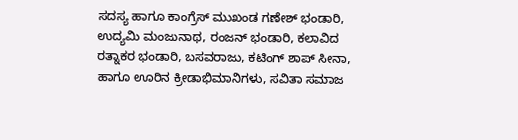ಸದಸ್ಯ ಹಾಗೂ ಕಾಂಗ್ರೆಸ್ ಮುಖಂಡ ಗಣೇಶ್ ಭಂಡಾರಿ, ಉದ್ಯಮಿ ಮಂಜುನಾಥ, ರಂಜನ್ ಭಂಡಾರಿ, ಕಲಾವಿದ ರತ್ನಾಕರ ಭಂಡಾರಿ, ಬಸವರಾಜು, ಕಟಿಂಗ್ ಶಾಪ್ ಸೀನಾ, ಹಾಗೂ ಊರಿನ ಕ್ರೀಡಾಭಿಮಾನಿಗಳು, ಸವಿತಾ ಸಮಾಜ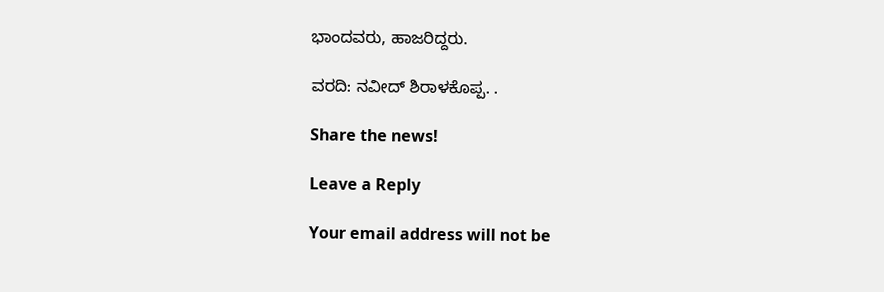ಭಾಂದವರು, ಹಾಜರಿದ್ದರು.

ವರದಿ: ನವೀದ್ ಶಿರಾಳಕೊಪ್ಪ. .

Share the news!

Leave a Reply

Your email address will not be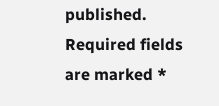published. Required fields are marked *